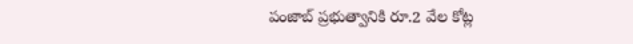పంజాబ్‌ ప్రభుత్వానికి రూ.2 వేల కోట్ల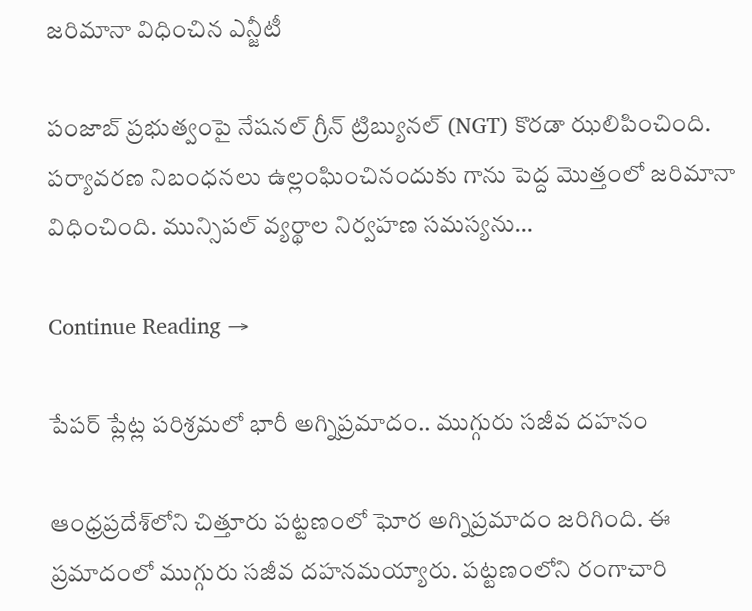జరిమానా విధించిన ఎన్జీటీ

పంజాబ్‌ ప్రభుత్వంపై నేషనల్‌ గ్రీన్‌ ట్రిబ్యునల్‌ (NGT) కొరడా ఝలిపించింది. పర్యావరణ నిబంధనలు ఉల్లంఘించినందుకు గాను పెద్ద మొత్తంలో జరిమానా విధించింది. మున్సిపల్‌ వ్యర్థాల నిర్వహణ సమస్యను…

Continue Reading →

పేపర్‌ ప్లేట్ల పరిశ్రమలో భారీ అగ్నిప్రమాదం.. ముగ్గురు సజీవ దహనం

ఆంధ్రప్రదేశ్‌లోని చిత్తూరు పట్టణంలో ఘోర అగ్నిప్రమాదం జరిగింది. ఈ ప్రమాదంలో ముగ్గురు సజీవ దహనమయ్యారు. పట్టణంలోని రంగాచారి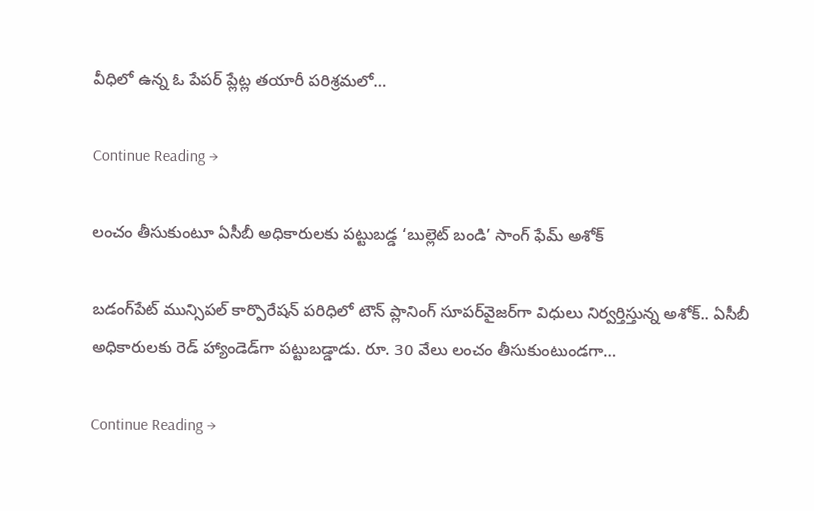వీధిలో ఉన్న ఓ పేపర్‌ ప్లేట్ల తయారీ పరిశ్రమలో…

Continue Reading →

లంచం తీసుకుంటూ ఏసీబీ అధికారులకు పట్టుబడ్డ ‘బుల్లెట్ బండి’ సాంగ్ ఫేమ్ అశోక్

బ‌డంగ్‌పేట్ మున్సిప‌ల్ కార్పొరేష‌న్ ప‌రిధిలో టౌన్ ప్లానింగ్ సూప‌ర్‌వైజ‌ర్‌గా విధులు నిర్వ‌ర్తిస్తున్న అశోక్.. ఏసీబీ అధికారుల‌కు రెడ్ హ్యాండెడ్‌గా ప‌ట్టుబ‌డ్డాడు. రూ. 30 వేలు లంచం తీసుకుంటుండ‌గా…

Continue Reading →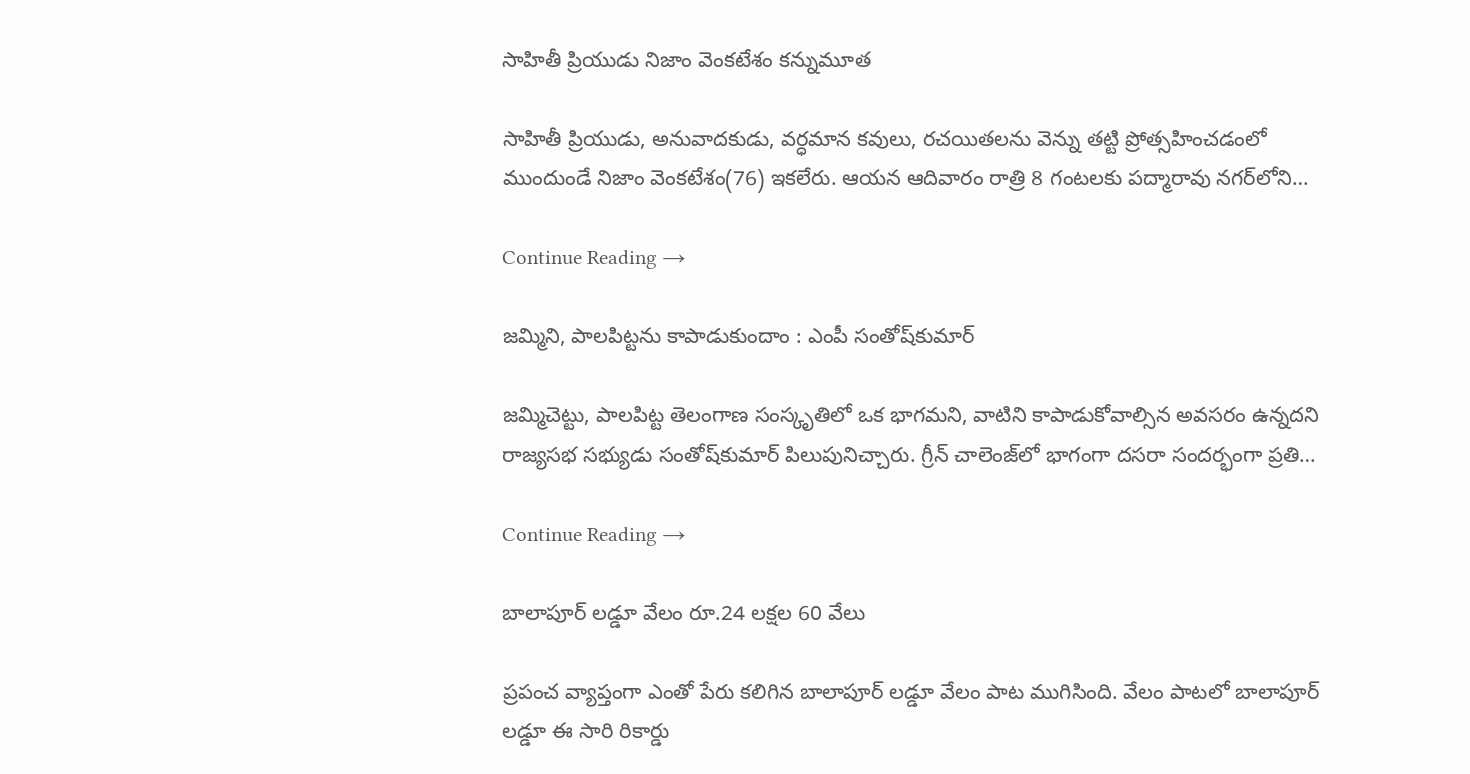సాహితీ ప్రియుడు నిజాం వెంకటేశం కన్నుమూత

సాహితీ ప్రియుడు, అనువాదకుడు, వర్ధమాన కవులు, రచయితలను వెన్ను తట్టి ప్రోత్సహించడంలో ముందుండే నిజాం వెంకటేశం(76) ఇకలేరు. ఆయన ఆదివారం రాత్రి 8 గంటలకు పద్మారావు నగర్‌లోని…

Continue Reading →

జమ్మిని, పాలపిట్టను కాపాడుకుందాం : ఎంపీ సంతోష్‌కుమార్‌

జమ్మిచెట్టు, పాలపిట్ట తెలంగాణ సంస్కృతిలో ఒక భాగమని, వాటిని కాపాడుకోవాల్సిన అవసరం ఉన్నదని రాజ్యసభ సభ్యుడు సంతోష్‌కుమార్‌ పిలుపునిచ్చారు. గ్రీన్‌ చాలెంజ్‌లో భాగంగా దసరా సందర్భంగా ప్రతి…

Continue Reading →

బాలాపూర్ లడ్డూ వేలం రూ.24 లక్షల 60 వేలు

ప్రపంచ వ్యాప్తంగా ఎంతో పేరు కలిగిన బాలాపూర్ లడ్డూ వేలం పాట ముగిసింది. వేలం పాటలో బాలాపూర్ లడ్డూ ఈ సారి రికార్డు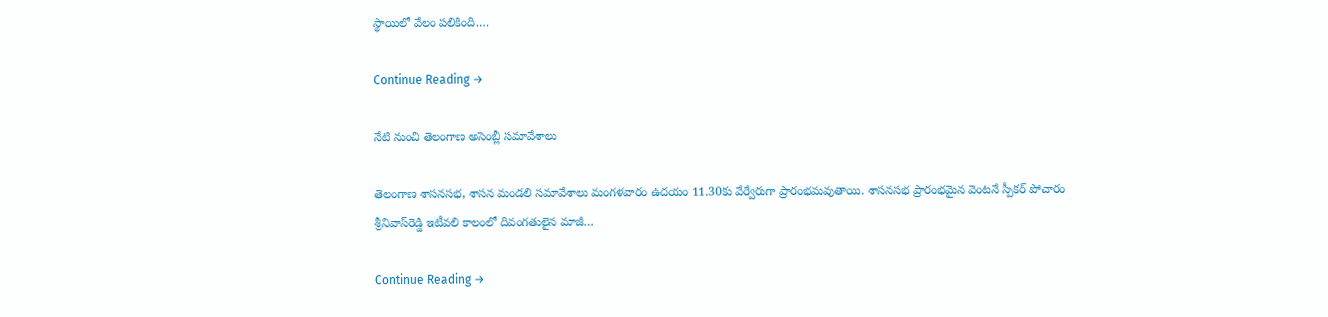స్థాయిలో వేలం పలికింది.…

Continue Reading →

నేటి నుంచి తెలంగాణ అసెంబ్లీ సమావేశాలు

తెలంగాణ శాసనసభ, శాసన మండలి సమావేశాలు మంగళవారం ఉదయం 11.30కు వేర్వేరుగా ప్రారంభమవుతాయి. శాసనసభ ప్రారంభమైన వెంటనే స్పీకర్‌ పోచారం శ్రీనివాస్‌రెడ్డి ఇటీవలి కాలంలో దివంగతులైన మాజీ…

Continue Reading →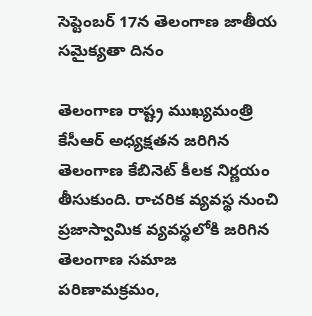సెప్టెంబ‌ర్ 17న‌ తెలంగాణ జాతీయ స‌మైక్య‌తా దినం

తెలంగాణ రాష్ట్ర ముఖ్య‌మంత్రి కేసీఆర్ అధ్య‌క్ష‌త‌న జ‌రిగిన‌ తెలంగాణ కేబినెట్ కీల‌క నిర్ణ‌యం తీసుకుంది. రాచరిక వ్యవస్థ నుంచి ప్రజాస్వామిక వ్యవస్థలోకి జరిగిన తెలంగాణ సమాజ పరిణామక్రమం,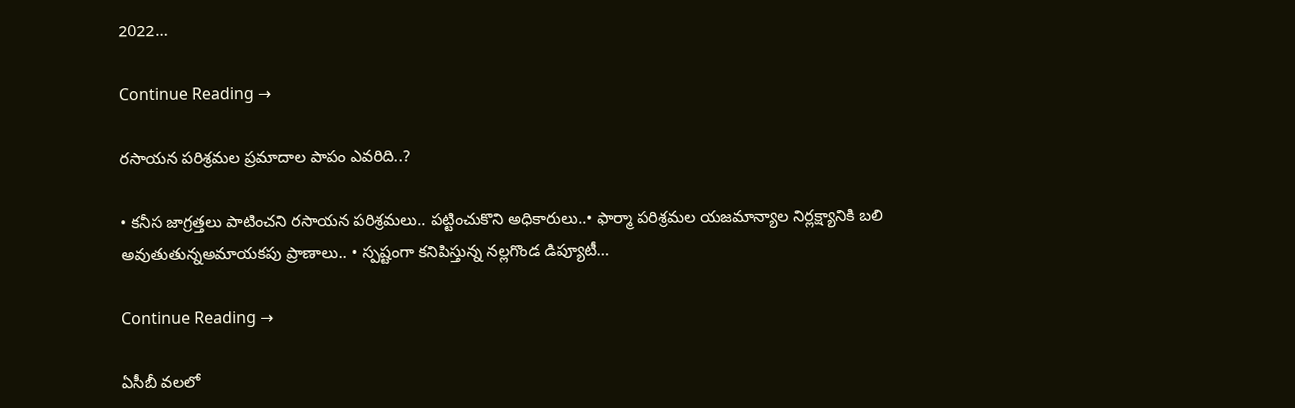2022…

Continue Reading →

రసాయన పరిశ్రమల ప్రమాదాల పాపం ఎవరిది..?

• కనీస జాగ్రత్తలు పాటించని రసాయన పరిశ్రమలు.. పట్టించుకొని అధికారులు..• ఫార్మా పరిశ్రమల యజమాన్యాల నిర్లక్ష్యానికి బలి అవుతుతున్నఅమాయకపు ప్రాణాలు.. • స్పష్టంగా కనిపిస్తున్న నల్లగొండ డిప్యూటీ…

Continue Reading →

ఏసీబీ వలలో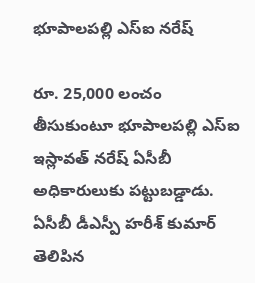భూపాలపల్లి ఎస్‌ఐ నరేష్‌

రూ. 25,000 లంచం తీసుకుంటూ భూపాలపల్లి ఎస్‌ఐ ఇస్లావత్ నరేష్‌ ఏసీబీ అధికారులుకు పట్టుబడ్డాడు. ఏసీబీ డీఎస్పీ హరీశ్‌ కుమార్ తెలిపిన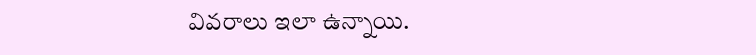వివరాలు ఇలా ఉన్నాయి.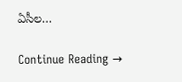ఏసీల…

Continue Reading →